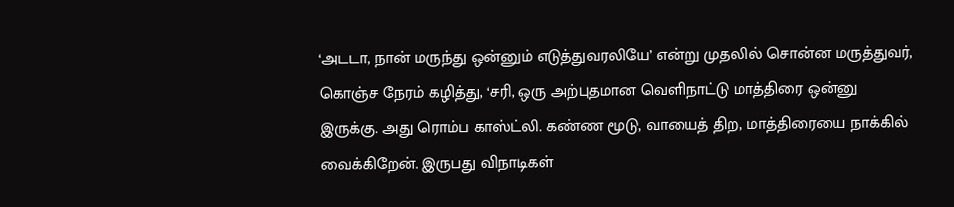‘அடடா, நான் மருந்து ஒன்னும் எடுத்துவரலியே’ என்று முதலில் சொன்ன மருத்துவர், கொஞ்ச நேரம் கழித்து, ‘சரி, ஒரு அற்புதமான வெளிநாட்டு மாத்திரை ஒன்னு இருக்கு. அது ரொம்ப காஸ்ட்லி. கண்ண மூடு, வாயைத் திற, மாத்திரையை நாக்கில் வைக்கிறேன். இருபது விநாடிகள்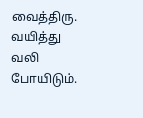வைத்திரு. வயித்து வலி போயிடும்.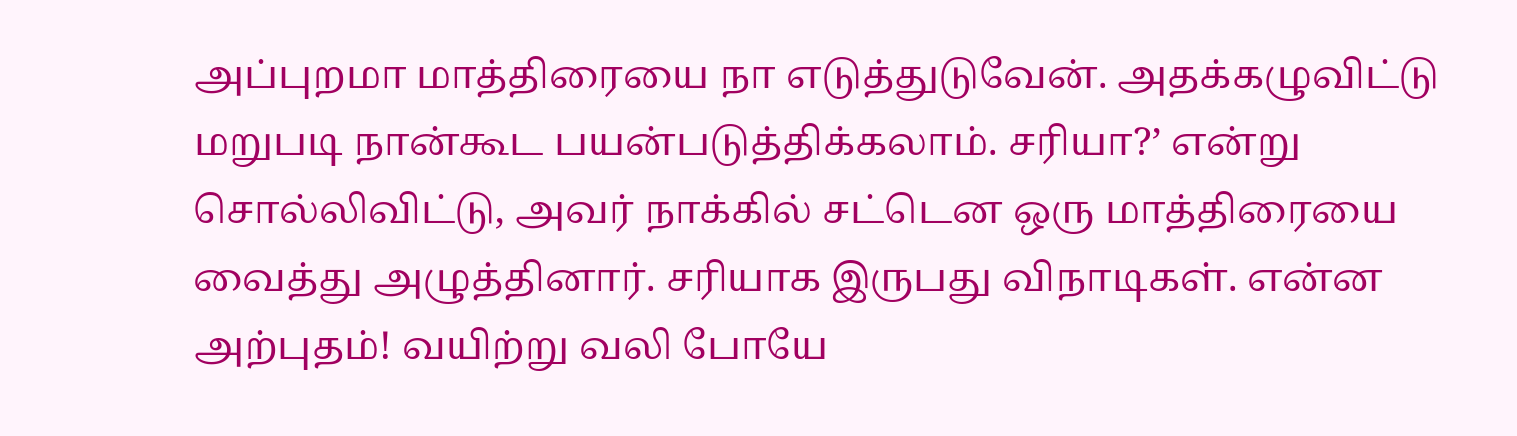அப்புறமா மாத்திரையை நா எடுத்துடுவேன். அதக்கழுவிட்டு மறுபடி நான்கூட பயன்படுத்திக்கலாம். சரியா?’ என்று சொல்லிவிட்டு, அவர் நாக்கில் சட்டென ஒரு மாத்திரையை வைத்து அழுத்தினார். சரியாக இருபது விநாடிகள். என்ன அற்புதம்! வயிற்று வலி போயே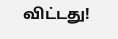விட்டது!